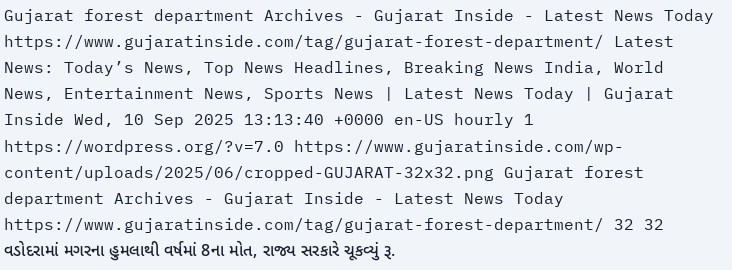Gujarat forest department Archives - Gujarat Inside - Latest News Today https://www.gujaratinside.com/tag/gujarat-forest-department/ Latest News: Today’s News, Top News Headlines, Breaking News India, World News, Entertainment News, Sports News | Latest News Today | Gujarat Inside Wed, 10 Sep 2025 13:13:40 +0000 en-US hourly 1 https://wordpress.org/?v=7.0 https://www.gujaratinside.com/wp-content/uploads/2025/06/cropped-GUJARAT-32x32.png Gujarat forest department Archives - Gujarat Inside - Latest News Today https://www.gujaratinside.com/tag/gujarat-forest-department/ 32 32 વડોદરામાં મગરના હુમલાથી વર્ષમાં 8ના મોત, રાજ્ય સરકારે ચૂકવ્યું રૂ.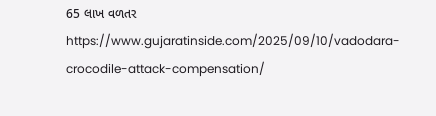65 લાખ વળતર https://www.gujaratinside.com/2025/09/10/vadodara-crocodile-attack-compensation/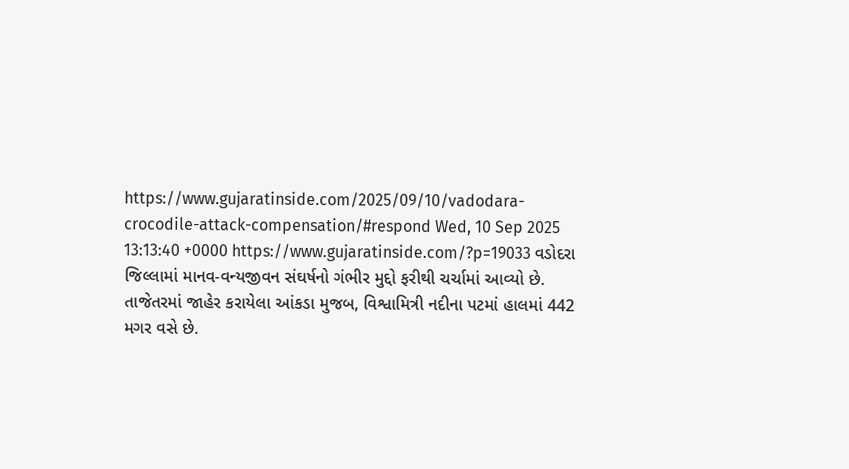https://www.gujaratinside.com/2025/09/10/vadodara-crocodile-attack-compensation/#respond Wed, 10 Sep 2025 13:13:40 +0000 https://www.gujaratinside.com/?p=19033 વડોદરા જિલ્લામાં માનવ-વન્યજીવન સંઘર્ષનો ગંભીર મુદ્દો ફરીથી ચર્ચામાં આવ્યો છે. તાજેતરમાં જાહેર કરાયેલા આંકડા મુજબ, વિશ્વામિત્રી નદીના પટમાં હાલમાં 442 મગર વસે છે.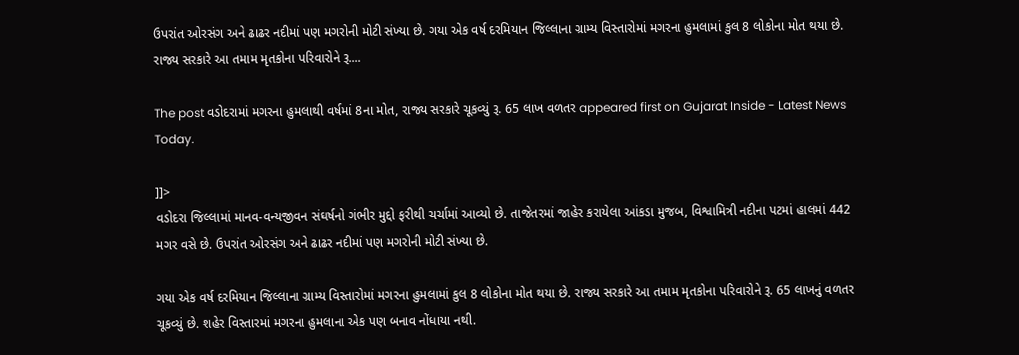ઉપરાંત ઓરસંગ અને ઢાઢર નદીમાં પણ મગરોની મોટી સંખ્યા છે. ગયા એક વર્ષ દરમિયાન જિલ્લાના ગ્રામ્ય વિસ્તારોમાં મગરના હુમલામાં કુલ 8 લોકોના મોત થયા છે. રાજ્ય સરકારે આ તમામ મૃતકોના પરિવારોને રૂ....

The post વડોદરામાં મગરના હુમલાથી વર્ષમાં 8ના મોત, રાજ્ય સરકારે ચૂકવ્યું રૂ. 65 લાખ વળતર appeared first on Gujarat Inside - Latest News Today.

]]>
વડોદરા જિલ્લામાં માનવ-વન્યજીવન સંઘર્ષનો ગંભીર મુદ્દો ફરીથી ચર્ચામાં આવ્યો છે. તાજેતરમાં જાહેર કરાયેલા આંકડા મુજબ, વિશ્વામિત્રી નદીના પટમાં હાલમાં 442 મગર વસે છે. ઉપરાંત ઓરસંગ અને ઢાઢર નદીમાં પણ મગરોની મોટી સંખ્યા છે.

ગયા એક વર્ષ દરમિયાન જિલ્લાના ગ્રામ્ય વિસ્તારોમાં મગરના હુમલામાં કુલ 8 લોકોના મોત થયા છે. રાજ્ય સરકારે આ તમામ મૃતકોના પરિવારોને રૂ. 65 લાખનું વળતર ચૂકવ્યું છે. શહેર વિસ્તારમાં મગરના હુમલાના એક પણ બનાવ નોંધાયા નથી.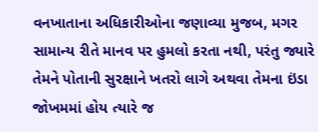વનખાતાના અધિકારીઓના જણાવ્યા મુજબ, મગર સામાન્ય રીતે માનવ પર હુમલો કરતા નથી, પરંતુ જ્યારે તેમને પોતાની સુરક્ષાને ખતરો લાગે અથવા તેમના ઇંડા જોખમમાં હોય ત્યારે જ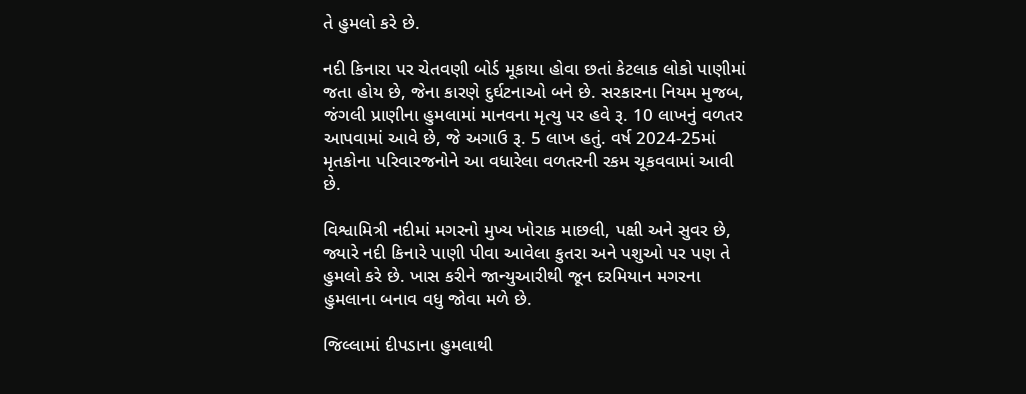તે હુમલો કરે છે.

નદી કિનારા પર ચેતવણી બોર્ડ મૂકાયા હોવા છતાં કેટલાક લોકો પાણીમાં જતા હોય છે, જેના કારણે દુર્ઘટનાઓ બને છે. સરકારના નિયમ મુજબ, જંગલી પ્રાણીના હુમલામાં માનવના મૃત્યુ પર હવે રૂ. 10 લાખનું વળતર આપવામાં આવે છે, જે અગાઉ રૂ. 5 લાખ હતું. વર્ષ 2024-25માં મૃતકોના પરિવારજનોને આ વધારેલા વળતરની રકમ ચૂકવવામાં આવી છે.

વિશ્વામિત્રી નદીમાં મગરનો મુખ્ય ખોરાક માછલી, પક્ષી અને સુવર છે, જ્યારે નદી કિનારે પાણી પીવા આવેલા કુતરા અને પશુઓ પર પણ તે હુમલો કરે છે. ખાસ કરીને જાન્યુઆરીથી જૂન દરમિયાન મગરના હુમલાના બનાવ વધુ જોવા મળે છે.

જિલ્લામાં દીપડાના હુમલાથી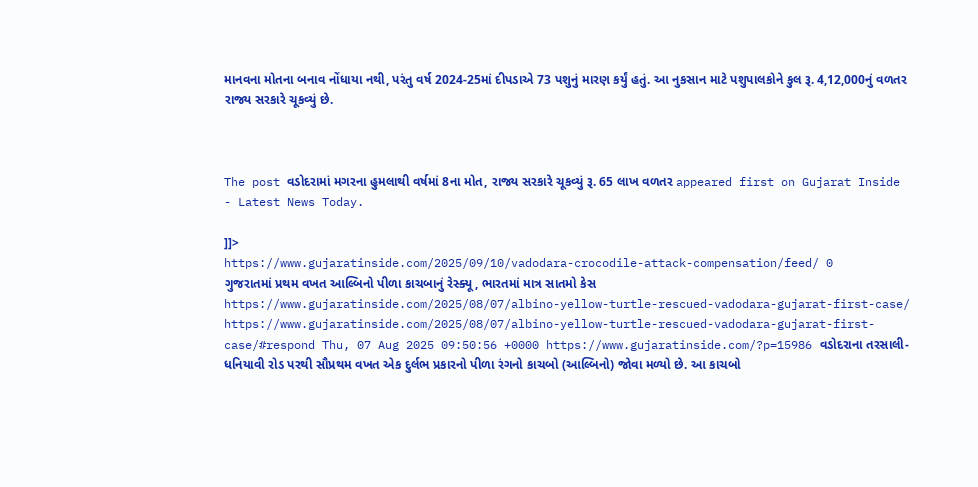માનવના મોતના બનાવ નોંધાયા નથી, પરંતુ વર્ષ 2024-25માં દીપડાએ 73 પશુનું મારણ કર્યું હતું. આ નુકસાન માટે પશુપાલકોને કુલ રૂ. 4,12,000નું વળતર રાજ્ય સરકારે ચૂકવ્યું છે.



The post વડોદરામાં મગરના હુમલાથી વર્ષમાં 8ના મોત, રાજ્ય સરકારે ચૂકવ્યું રૂ. 65 લાખ વળતર appeared first on Gujarat Inside - Latest News Today.

]]>
https://www.gujaratinside.com/2025/09/10/vadodara-crocodile-attack-compensation/feed/ 0
ગુજરાતમાં પ્રથમ વખત આલ્બિનો પીળા કાચબાનું રેસ્ક્યૂ, ભારતમાં માત્ર સાતમો કેસ https://www.gujaratinside.com/2025/08/07/albino-yellow-turtle-rescued-vadodara-gujarat-first-case/ https://www.gujaratinside.com/2025/08/07/albino-yellow-turtle-rescued-vadodara-gujarat-first-case/#respond Thu, 07 Aug 2025 09:50:56 +0000 https://www.gujaratinside.com/?p=15986 વડોદરાના તરસાલી-ધનિયાવી રોડ પરથી સૌપ્રથમ વખત એક દુર્લભ પ્રકારનો પીળા રંગનો કાચબો (આલ્બિનો) જોવા મળ્યો છે. આ કાચબો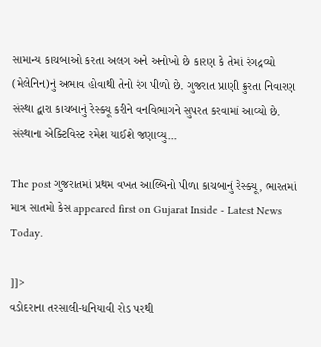સામાન્ય કાચબાઓ કરતા અલગ અને અનોખો છે કારણ કે તેમાં રંગદ્રવ્યો (મેલેનિન)નું અભાવ હોવાથી તેનો રંગ પીળો છે. ગુજરાત પ્રાણી ક્રુરતા નિવારણ સંસ્થા દ્વારા કાચબાનું રેસ્ક્યૂ કરીને વનવિભાગને સુપરત કરવામાં આવ્યો છે. સંસ્થાના એક્ટિવિસ્ટ રમેશ યાઈશે જણાવ્યુ...

The post ગુજરાતમાં પ્રથમ વખત આલ્બિનો પીળા કાચબાનું રેસ્ક્યૂ, ભારતમાં માત્ર સાતમો કેસ appeared first on Gujarat Inside - Latest News Today.

]]>
વડોદરાના તરસાલી-ધનિયાવી રોડ પરથી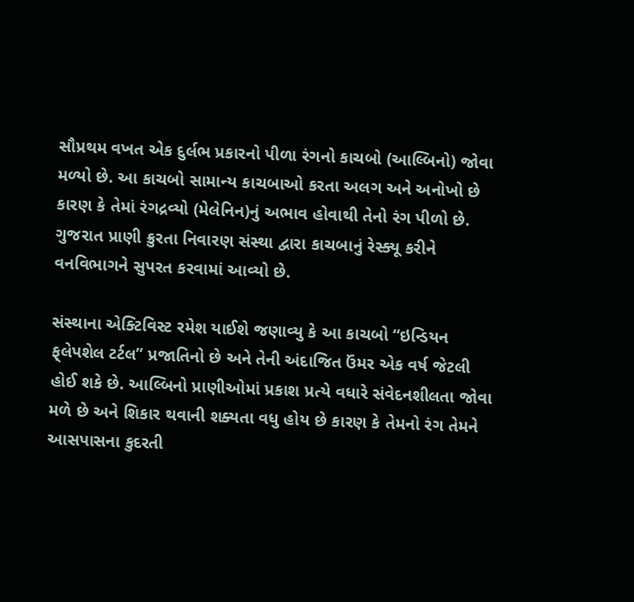સૌપ્રથમ વખત એક દુર્લભ પ્રકારનો પીળા રંગનો કાચબો (આલ્બિનો) જોવા મળ્યો છે. આ કાચબો સામાન્ય કાચબાઓ કરતા અલગ અને અનોખો છે કારણ કે તેમાં રંગદ્રવ્યો (મેલેનિન)નું અભાવ હોવાથી તેનો રંગ પીળો છે. ગુજરાત પ્રાણી ક્રુરતા નિવારણ સંસ્થા દ્વારા કાચબાનું રેસ્ક્યૂ કરીને વનવિભાગને સુપરત કરવામાં આવ્યો છે.

સંસ્થાના એક્ટિવિસ્ટ રમેશ યાઈશે જણાવ્યુ કે આ કાચબો “ઇન્ડિયન ફ્‌લેપશેલ ટર્ટલ” પ્રજાતિનો છે અને તેની અંદાજિત ઉંમર એક વર્ષ જેટલી હોઈ શકે છે. આલ્બિનો પ્રાણીઓમાં પ્રકાશ પ્રત્યે વધારે સંવેદનશીલતા જોવા મળે છે અને શિકાર થવાની શક્યતા વધુ હોય છે કારણ કે તેમનો રંગ તેમને આસપાસના કુદરતી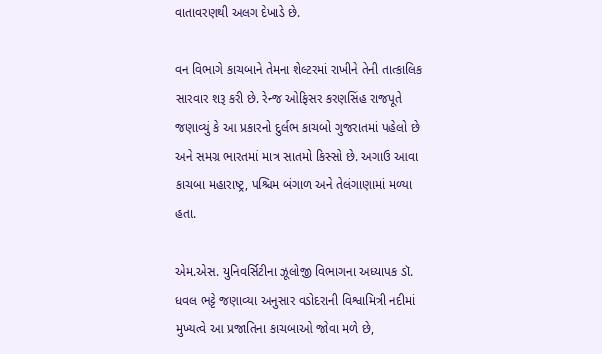વાતાવરણથી અલગ દેખાડે છે.

વન વિભાગે કાચબાને તેમના શેલ્ટરમાં રાખીને તેની તાત્કાલિક સારવાર શરૂ કરી છે. રેન્જ ઓફિસર કરણસિંહ રાજપૂતે જણાવ્યું કે આ પ્રકારનો દુર્લભ કાચબો ગુજરાતમાં પહેલો છે અને સમગ્ર ભારતમાં માત્ર સાતમો કિસ્સો છે. અગાઉ આવા કાચબા મહારાષ્ટ્ર, પશ્ચિમ બંગાળ અને તેલંગાણામાં મળ્યા હતા.

એમ.એસ. યુનિવર્સિટીના ઝૂલોજી વિભાગના અધ્યાપક ડૉ. ધવલ ભટ્ટે જણાવ્યા અનુસાર વડોદરાની વિશ્વામિત્રી નદીમાં મુખ્યત્વે આ પ્રજાતિના કાચબાઓ જોવા મળે છે,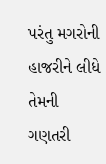પરંતુ મગરોની હાજરીને લીધે તેમની ગણતરી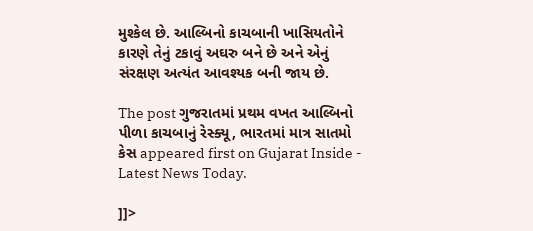મુશ્કેલ છે. આલ્બિનો કાચબાની ખાસિયતોને કારણે તેનું ટકાવું અઘરુ બને છે અને એનું સંરક્ષણ અત્યંત આવશ્યક બની જાય છે.

The post ગુજરાતમાં પ્રથમ વખત આલ્બિનો પીળા કાચબાનું રેસ્ક્યૂ, ભારતમાં માત્ર સાતમો કેસ appeared first on Gujarat Inside - Latest News Today.

]]>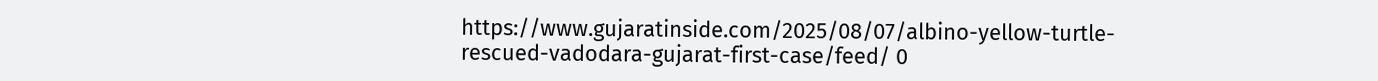https://www.gujaratinside.com/2025/08/07/albino-yellow-turtle-rescued-vadodara-gujarat-first-case/feed/ 0